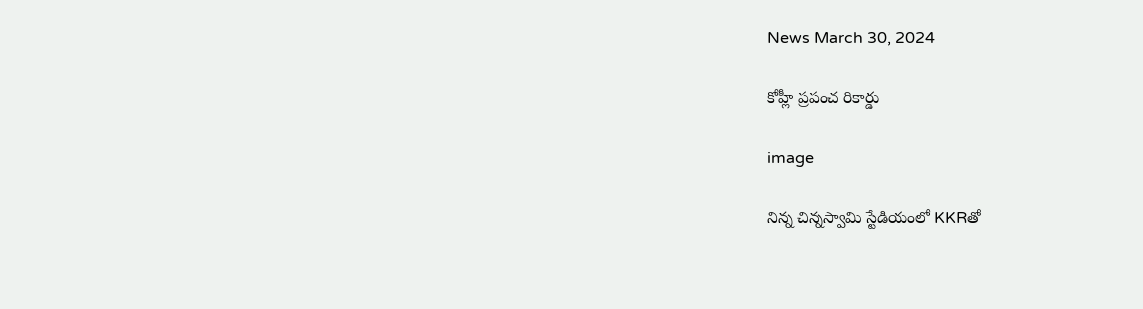News March 30, 2024

కోహ్లీ ప్రపంచ రికార్డు

image

నిన్న చిన్నస్వామి స్టేడియంలో KKRతో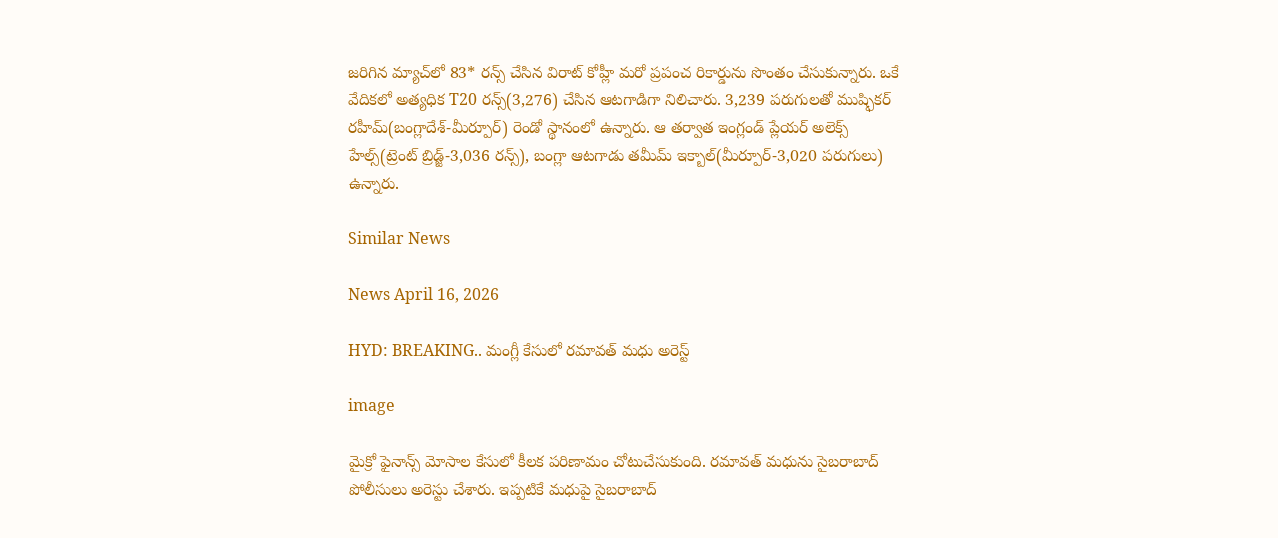జరిగిన మ్యాచ్‌‌లో 83* రన్స్ చేసిన విరాట్ కోహ్లీ మరో ప్రపంచ రికార్డును సొంతం చేసుకున్నారు. ఒకే వేదికలో అత్యధిక T20 రన్స్(3,276) చేసిన ఆటగాడిగా నిలిచారు. 3,239 పరుగులతో ముష్ఫికర్ రహీమ్(బంగ్లాదేశ్-మీర్పూర్) రెండో స్థానంలో ఉన్నారు. ఆ తర్వాత ఇంగ్లండ్ ప్లేయర్ అలెక్స్ హేల్స్(ట్రెంట్ బ్రిడ్జ్-3,036 రన్స్), బంగ్లా ఆటగాడు తమీమ్ ఇక్బాల్(మీర్పూర్-3,020 పరుగులు) ఉన్నారు.

Similar News

News April 16, 2026

HYD: BREAKING.. మంగ్లీ కేసులో రమావత్‌ మధు అరెస్ట్

image

మైక్రో ఫైనాన్స్‌ మోసాల కేసులో కీలక పరిణామం చోటుచేసుకుంది. రమావత్‌ మధును సైబరాబాద్‌ పోలీసులు అరెస్టు చేశారు. ఇప్పటికే మధుపై సైబరాబాద్‌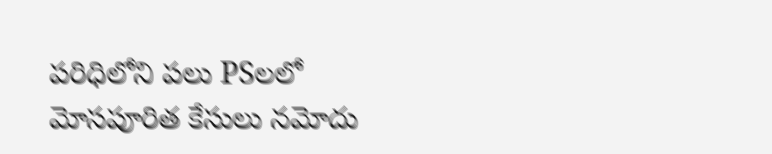పరిధిలోని పలు PSలలో మోసపూరిత కేసులు నమోదు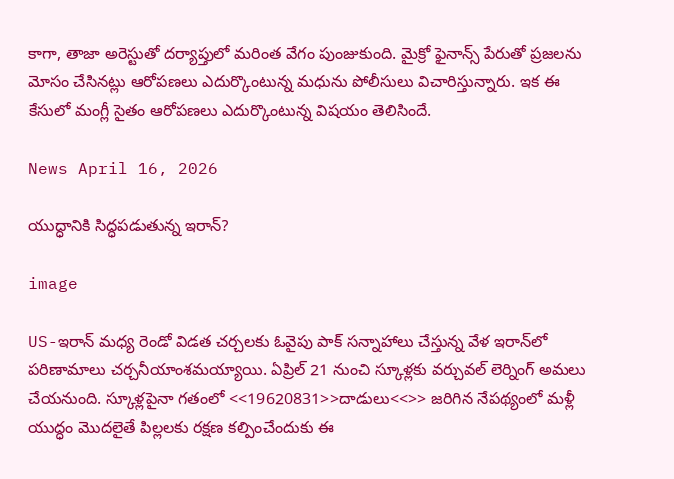కాగా, తాజా అరెస్టుతో దర్యాప్తులో మరింత వేగం పుంజుకుంది. మైక్రో ఫైనాన్స్ పేరుతో ప్రజలను మోసం చేసినట్లు ఆరోపణలు ఎదుర్కొంటున్న మధును పోలీసులు విచారిస్తున్నారు. ఇక ఈ కేసులో మంగ్లీ సైతం ఆరోపణలు ఎదుర్కొంటున్న విషయం తెలిసిందే.

News April 16, 2026

యుద్ధానికి సిద్ధపడుతున్న ఇరాన్?

image

US-ఇరాన్ మధ్య రెండో విడత చర్చలకు ఓవైపు పాక్ సన్నాహాలు చేస్తున్న వేళ ఇరాన్‌లో పరిణామాలు చర్చనీయాంశమయ్యాయి. ఏప్రిల్ 21 నుంచి స్కూళ్లకు వర్చువల్ లెర్నింగ్‌ అమలు చేయనుంది. స్కూళ్లపైనా గతంలో <<19620831>>దాడులు<<>> జరిగిన నేపథ్యంలో మళ్లీ యుద్ధం మొదలైతే పిల్లలకు రక్షణ కల్పించేందుకు ఈ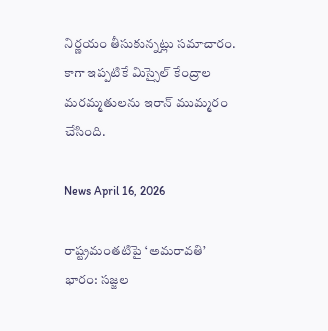నిర్ణయం తీసుకున్నట్లు సమాచారం. కాగా ఇప్పటికే మిస్సైల్ కేంద్రాల మరమ్మతులను ఇరాన్ ముమ్మరం చేసింది.

News April 16, 2026

రాష్ట్రమంతటిపై ‘అమరావతి’ భారం: సజ్జల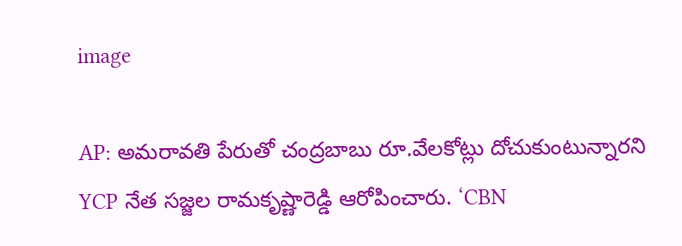image

AP: అమరావతి పేరుతో చంద్రబాబు రూ.వేలకోట్లు దోచుకుంటున్నారని YCP నేత సజ్జల రామకృష్ణారెడ్డి ఆరోపించారు. ‘CBN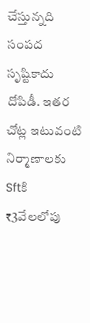చేస్తున్నది సంపద సృష్టికాదు దోపిడీ. ఇతర చోట్ల ఇటువంటి నిర్మాణాలకు Sftకి ₹3వేలలోపు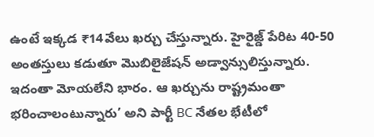ఉంటే ఇక్కడ ₹14వేలు ఖర్చు చేస్తున్నారు. హైరైజ్డ్ పేరిట 40-50 అంతస్తులు కడుతూ మొబిలైజేషన్ అడ్వాన్సులిస్తున్నారు. ఇదంతా మోయలేని భారం. ఆ ఖర్చును రాష్ట్రమంతా భరించాలంటున్నారు’ అని పార్టీ BC నేతల భేటీలో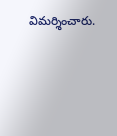విమర్శించారు.